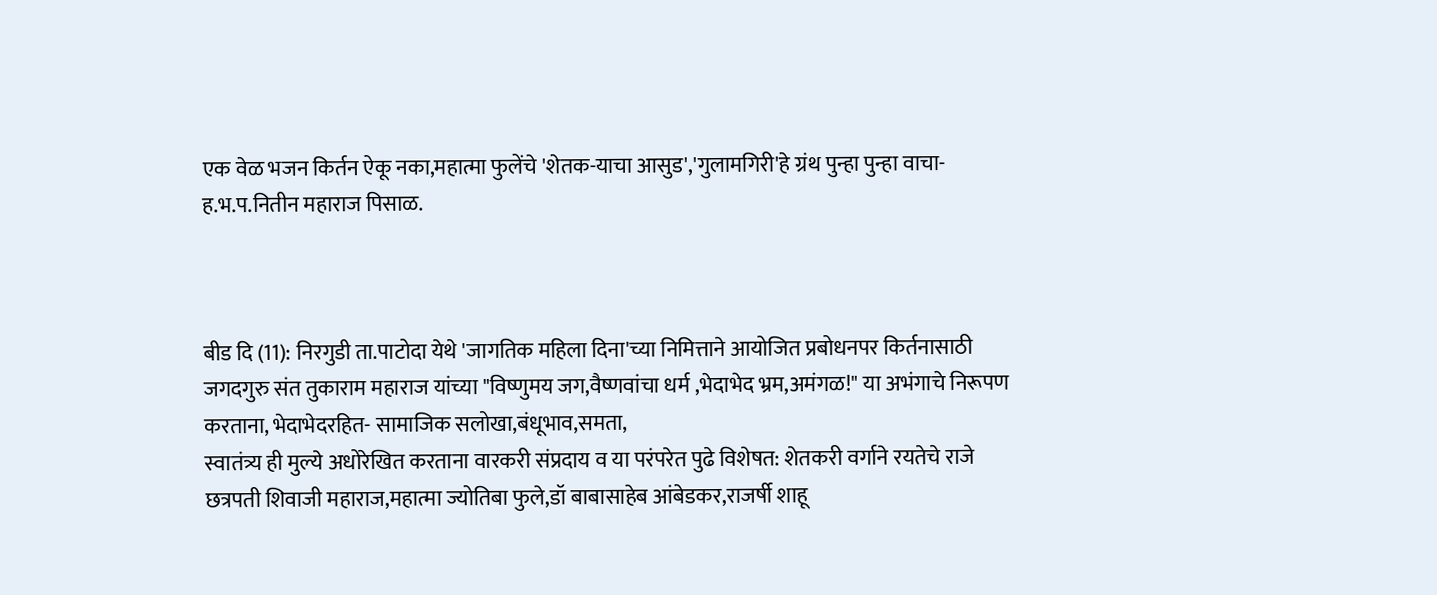एक वेळ भजन किर्तन ऐकू नका,महात्मा फुलेंचे 'शेतक-याचा आसुड','गुलामगिरी'हे ग्रंथ पुन्हा पुन्हा वाचा-ह.भ.प.नितीन महाराज पिसाळ.



बीड दि (11): निरगुडी ता.पाटोदा येथे 'जागतिक महिला दिना'च्या निमित्ताने आयोजित प्रबोधनपर किर्तनासाठी जगदगुरु संत तुकाराम महाराज यांच्या "विष्णुमय जग,वैष्णवांचा धर्म ,भेदाभेद भ्रम,अमंगळ!" या अभंगाचे निरूपण करताना, भेदाभेदरहित- सामाजिक सलोखा,बंधूभाव,समता,
स्वातंत्र्य ही मुल्ये अधोरेखित करताना वारकरी संप्रदाय व या परंपरेत पुढे विशेषत: शेतकरी वर्गाने रयतेचे राजे छत्रपती शिवाजी महाराज,महात्मा ज्योतिबा फुले,डॉ बाबासाहेब आंबेडकर,राजर्षी शाहू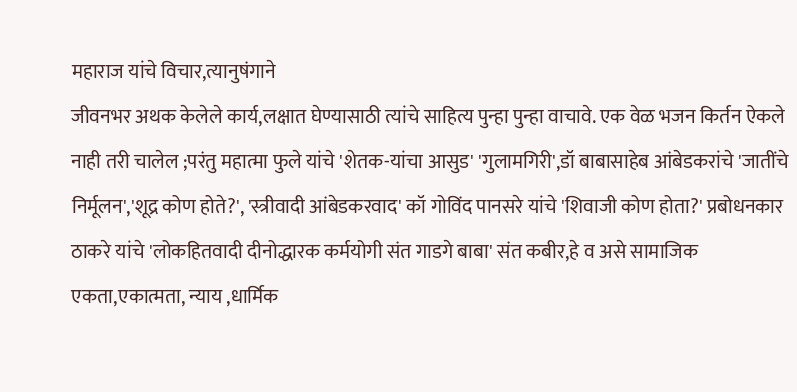महाराज यांचे विचार,त्यानुषंगाने
जीवनभर अथक केलेले कार्य,लक्षात घेण्यासाठी त्यांचे साहित्य पुन्हा पुन्हा वाचावे. एक वेळ भजन किर्तन ऐकले नाही तरी चालेल ;परंतु महात्मा फुले यांचे 'शेतक-यांचा आसुड' 'गुलामगिरी',डॉ बाबासाहेब आंबेडकरांचे 'जातींचे निर्मूलन','शूद्र कोण होते?', 'स्त्रीवादी आंबेडकरवाद' कॉ गोविंद पानसरे यांचे 'शिवाजी कोण होता?' प्रबोधनकार ठाकरे यांचे 'लोकहितवादी दीनोद्धारक कर्मयोगी संत गाडगे बाबा' संत कबीर,हे व असे सामाजिक एकता,एकात्मता, न्याय ,धार्मिक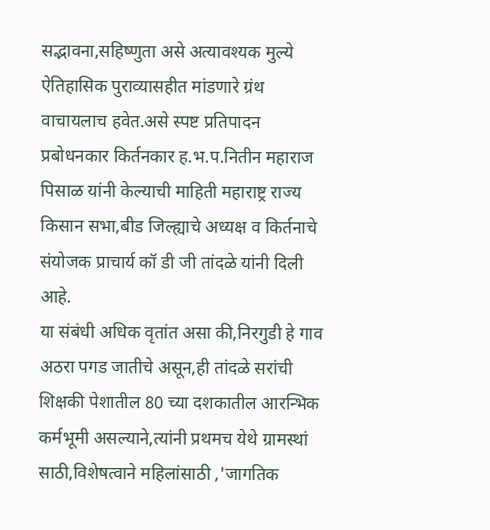सद्भावना,सहिष्णुता असे अत्यावश्यक मुल्ये ऐतिहासिक पुराव्यासहीत मांडणारे ग्रंथ वाचायलाच हवेत.असे स्पष्ट प्रतिपादन प्रबोधनकार किर्तनकार ह.भ.प.नितीन महाराज पिसाळ यांनी केल्याची माहिती महाराष्ट्र राज्य किसान सभा,बीड जिल्ह्याचे अध्यक्ष व किर्तनाचे संयोजक प्राचार्य कॉ डी जी तांदळे यांनी दिली आहे.
या संबंधी अधिक वृतांत असा की,निरगुडी हे गाव अठरा पगड जातीचे असून,ही तांदळे सरांची शिक्षकी पेशातील 80 च्या दशकातील आरन्भिक कर्मभूमी असल्याने,त्यांनी प्रथमच येथे ग्रामस्थां साठी,विशेषत्वाने महिलांसाठी ,'जागतिक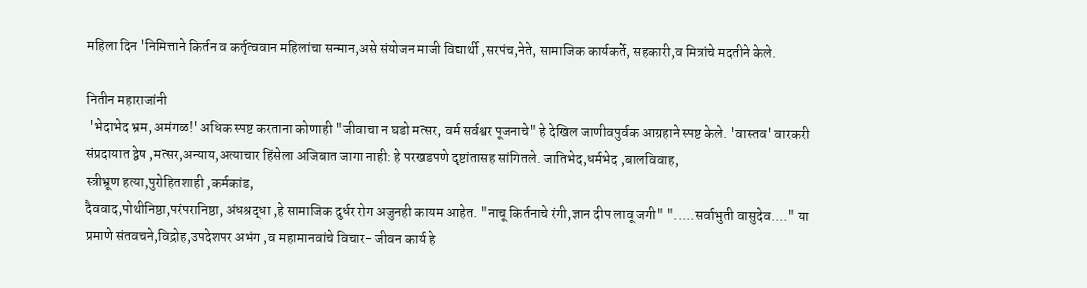महिला दिन 'निमित्ताने किर्तन व कर्तृत्ववान महिलांचा सन्मान,असे संयोजन माजी विद्यार्थी ,सरपंच,नेते, सामाजिक कार्यकर्ते, सहकारी,व मित्रांचे मदतीने केले.

नितीन महाराजांनी
 'भेदाभेद भ्रम, अमंगळ!' अधिक स्पष्ट करताना कोणाही "जीवाचा न घडो मत्सर, वर्म सर्वश्वर पूजनाचे" हे देखिल जाणीवपुर्वक आग्रहाने स्पष्ट केले. 'वास्तव' वारकरी संप्रदायात द्वेष ,मत्सर,अन्याय,अत्याचार हिंसेला अजिबात जागा नाही: हे परखडपणे दृष्टांतासह सांगितले. जातिभेद,धर्मभेद ,बालविवाह,
स्त्रीभ्रूण हत्या,पुरोहितशाही ,कर्मकांड,
दैववाद,पोथीनिष्ठा,परंपरानिष्ठा, अंधश्रद्धा ,हे सामाजिक दुर्धर रोग अजुनही कायम आहेत. "नाचू किर्तनाचे रंगी,ज्ञान दीप लावू जगी" ".....सर्वाभुती वासुदेव...." या प्रमाणे संतवचने,विद्रोह,उपदेशपर अभंग ,व महामानवांचे विचार- जीवन कार्य हे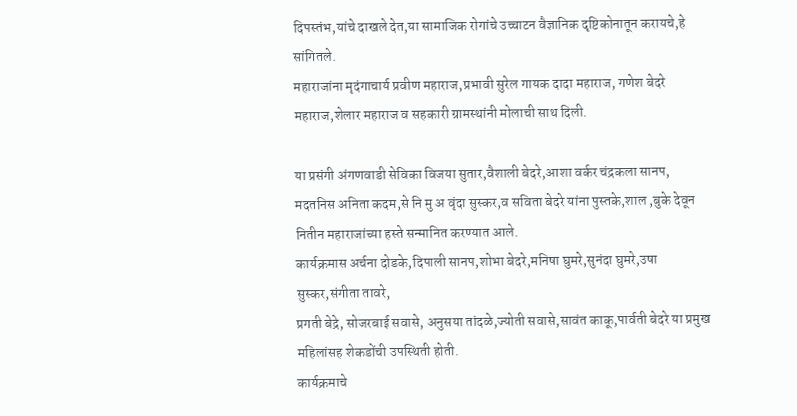दिपस्तंभ,यांचे दाखले देत,या सामाजिक रोगांचे उच्चाटन वैज्ञानिक दृष्टिकोनातून करायचे,हे सांगितले.
महाराजांना मृदंगाचार्य प्रवीण महाराज,प्रभावी सुरेल गायक दादा महाराज, गणेश बेदरे महाराज,शेलार महाराज व सहकारी ग्रामस्थांनी मोलाची साथ दिली.

या प्रसंगी अंगणवाडी सेविका विजया सुतार,वैशाली बेदरे,आशा वर्कर चंद्रकला सानप,
मदतनिस अनिता कदम,से नि मु अ वृंदा सुस्कर,व सविता बेदरे यांना पुस्तके,शाल ,बुके देवून नितीन महाराजांच्या हस्ते सन्मानित करण्यात आले.
कार्यक्रमास अर्चना दोडके,दिपाली सानप,शोभा बेदरे,मनिषा घुमरे,सुनंदा घुमरे,उषा सुस्कर,संगीता तावरे,
प्रगती बेद्रे, सोजरबाई सवासे, अनुसया तांदळे,ज्योती सवासे,सावंत काकू,पार्वती बेदरे या प्रमुख महिलांसह शेकडोंची उपस्थिती होती.
कार्यक्रमाचे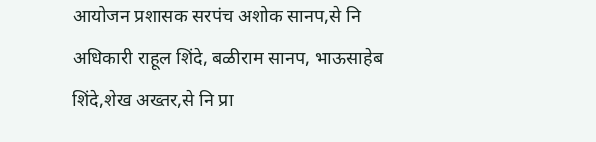आयोजन प्रशासक सरपंच अशोक सानप,से नि अधिकारी राहूल शिंदे, बळीराम सानप, भाऊसाहेब शिंदे,शेख अख्तर,से नि प्रा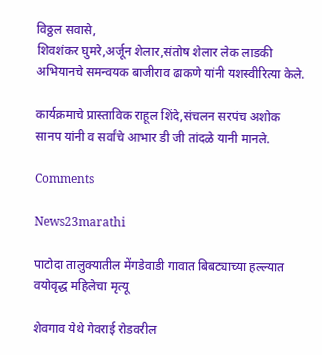विठ्ठल सवासे,
शिवशंकर घुमरे,अर्जून शेलार,संतोष शेलार लेक लाडकी अभियानचे समन्वयक बाजीराव ढाकणे यांनी यशस्वीरित्या केले.

कार्यक्रमाचे प्रास्ताविक राहूल शिंदे,संचलन सरपंच अशोक सानप यांनी व सर्वांचे आभार डी जी तांदळे यानी मानले.

Comments

News23marathi

पाटोदा तालुक्यातील मेंगडेवाडी गावात बिबट्याच्या हल्ल्यात वयोवृद्ध महिलेचा मृत्यू

शेवगाव येथे गेवराई रोडवरील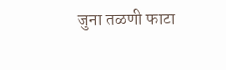जुना तळणी फाटा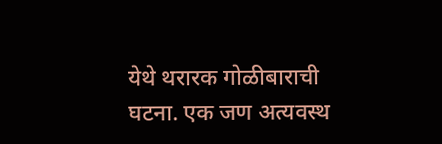येथे थरारक गोळीबाराची घटना. एक जण अत्यवस्थ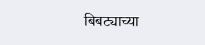बिबट्याच्या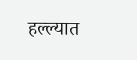हल्ल्यात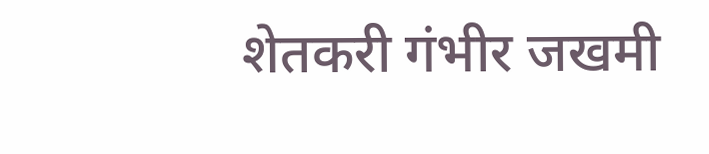शेतकरी गंभीर जखमी